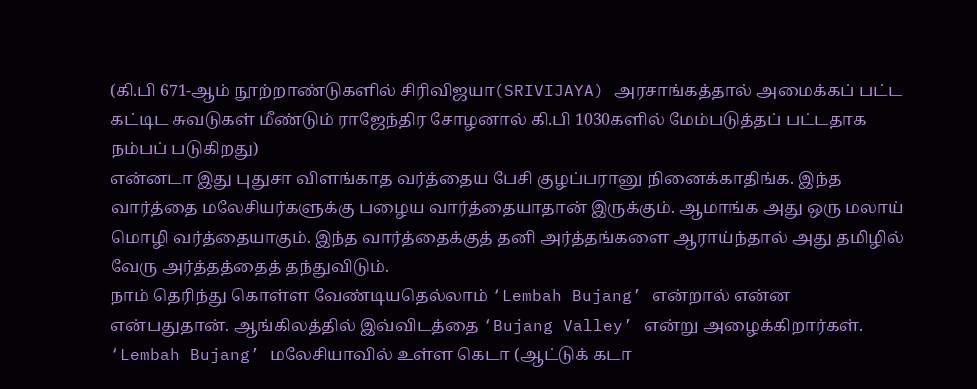(கி.பி 671-ஆம் நூற்றாண்டுகளில் சிரிவிஜயா(SRIVIJAYA) அரசாங்கத்தால் அமைக்கப் பட்ட கட்டிட சுவடுகள் மீண்டும் ராஜேந்திர சோழனால் கி.பி 1030களில் மேம்படுத்தப் பட்டதாக நம்பப் படுகிறது)
என்னடா இது புதுசா விளங்காத வர்த்தைய பேசி குழப்பரானு நினைக்காதிங்க. இந்த வார்த்தை மலேசியர்களுக்கு பழைய வார்த்தையாதான் இருக்கும். ஆமாங்க அது ஒரு மலாய் மொழி வர்த்தையாகும். இந்த வார்த்தைக்குத் தனி அர்த்தங்களை ஆராய்ந்தால் அது தமிழில் வேரு அர்த்தத்தைத் தந்துவிடும்.
நாம் தெரிந்து கொள்ள வேண்டியதெல்லாம் ‘Lembah Bujang’ என்றால் என்ன என்பதுதான். ஆங்கிலத்தில் இவ்விடத்தை ‘Bujang Valley’ என்று அழைக்கிறார்கள். ‘Lembah Bujang’ மலேசியாவில் உள்ள கெடா (ஆட்டுக் கடா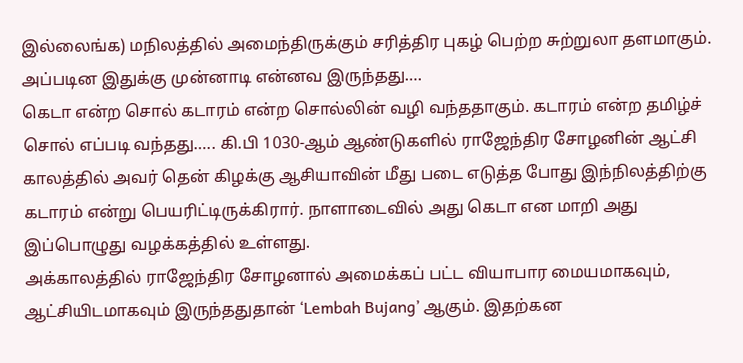இல்லைங்க) மநிலத்தில் அமைந்திருக்கும் சரித்திர புகழ் பெற்ற சுற்றுலா தளமாகும்.
அப்படின இதுக்கு முன்னாடி என்னவ இருந்தது….
கெடா என்ற சொல் கடாரம் என்ற சொல்லின் வழி வந்ததாகும். கடாரம் என்ற தமிழ்ச் சொல் எப்படி வந்தது….. கி.பி 1030-ஆம் ஆண்டுகளில் ராஜேந்திர சோழனின் ஆட்சி காலத்தில் அவர் தென் கிழக்கு ஆசியாவின் மீது படை எடுத்த போது இந்நிலத்திற்கு கடாரம் என்று பெயரிட்டிருக்கிரார். நாளாடைவில் அது கெடா என மாறி அது இப்பொழுது வழக்கத்தில் உள்ளது.
அக்காலத்தில் ராஜேந்திர சோழனால் அமைக்கப் பட்ட வியாபார மையமாகவும், ஆட்சியிடமாகவும் இருந்ததுதான் ‘Lembah Bujang’ ஆகும். இதற்கன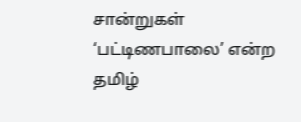சான்றுகள் ‘பட்டிணபாலை’ என்ற தமிழ்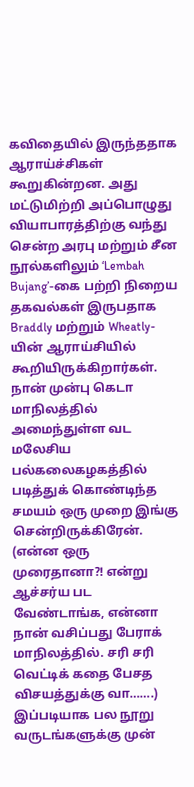கவிதையில் இருந்ததாக ஆராய்ச்சிகள் கூறுகின்றன. அது மட்டுமிற்றி அப்பொழுது வியாபாரத்திற்கு வந்து சென்ற அரபு மற்றும் சீன நூல்களிலும் ‘Lembah Bujang’-கை பற்றி நிறைய தகவல்கள் இருபதாக Braddly மற்றும் Wheatly-யின் ஆராய்சியில் கூறியிருக்கிறார்கள்.
நான் முன்பு கெடா மாநிலத்தில் அமைந்துள்ள வட மலேசிய பல்கலைகழகத்தில் படித்துக் கொண்டிந்த சமயம் ஒரு முறை இங்கு சென்றிருக்கிரேன். (என்ன ஒரு முரைதானா?! என்று ஆச்சர்ய பட வேண்டாங்க, என்னா நான் வசிப்பது பேராக் மாநிலத்தில். சரி சரி வெட்டிக் கதை பேசத விசயத்துக்கு வா…….)
இப்படியாக பல நூறு வருடங்களுக்கு முன்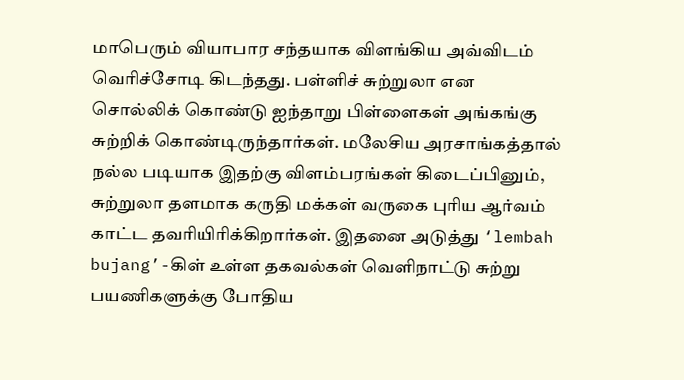மாபெரும் வியாபார சந்தயாக விளங்கிய அவ்விடம் வெரிச்சோடி கிடந்தது. பள்ளிச் சுற்றுலா என சொல்லிக் கொண்டு ஐந்தாறு பிள்ளைகள் அங்கங்கு சுற்றிக் கொண்டிருந்தார்கள். மலேசிய அரசாங்கத்தால் நல்ல படியாக இதற்கு விளம்பரங்கள் கிடைப்பினும், சுற்றுலா தளமாக கருதி மக்கள் வருகை புரிய ஆர்வம் காட்ட தவரியிரிக்கிறார்கள். இதனை அடுத்து ‘lembah bujang’-கிள் உள்ள தகவல்கள் வெளிநாட்டு சுற்று பயணிகளுக்கு போதிய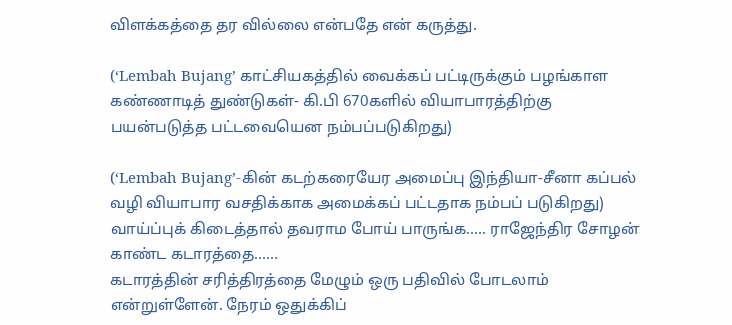விளக்கத்தை தர வில்லை என்பதே என் கருத்து.

(‘Lembah Bujang’ காட்சியகத்தில் வைக்கப் பட்டிருக்கும் பழங்காள கண்ணாடித் துண்டுகள்- கி.பி 670களில் வியாபாரத்திற்கு பயன்படுத்த பட்டவையென நம்பப்படுகிறது)

(‘Lembah Bujang’-கின் கடற்கரையேர அமைப்பு இந்தியா-சீனா கப்பல் வழி வியாபார வசதிக்காக அமைக்கப் பட்டதாக நம்பப் படுகிறது)
வாய்ப்புக் கிடைத்தால் தவராம போய் பாருங்க….. ராஜேந்திர சோழன் காண்ட கடாரத்தை……
கடாரத்தின் சரித்திரத்தை மேழும் ஒரு பதிவில் போடலாம் என்றுள்ளேன். நேரம் ஒதுக்கிப்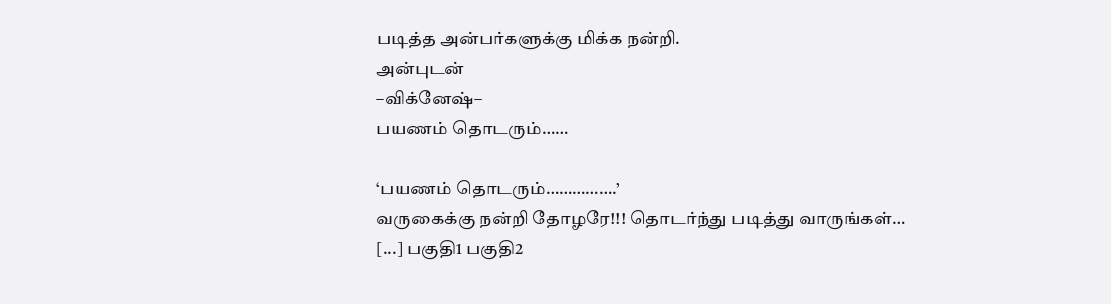படித்த அன்பர்களுக்கு மிக்க நன்றி.
அன்புடன்
–விக்னேஷ்–
பயணம் தொடரும்……

‘பயணம் தொடரும்…………….’
வருகைக்கு நன்றி தோழரே!!! தொடர்ந்து படித்து வாருங்கள்…
[...] பகுதி1 பகுதி2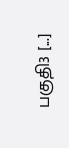பகுதி3 [...]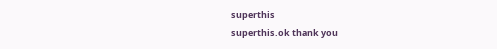superthis
superthis.ok thank you